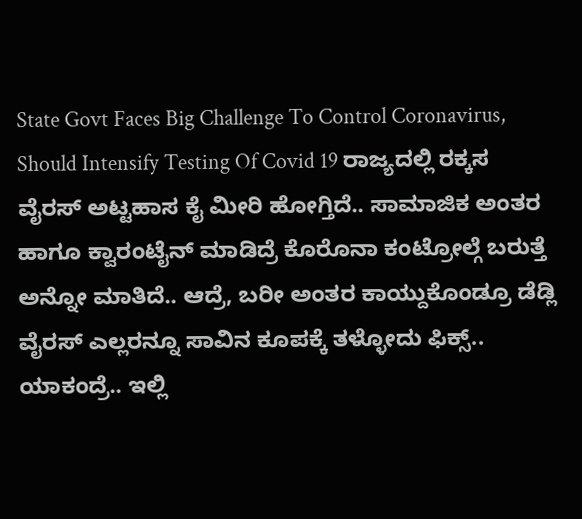State Govt Faces Big Challenge To Control Coronavirus, Should Intensify Testing Of Covid 19 ರಾಜ್ಯದಲ್ಲಿ ರಕ್ಕಸ ವೈರಸ್ ಅಟ್ಟಹಾಸ ಕೈ ಮೀರಿ ಹೋಗ್ತಿದೆ.. ಸಾಮಾಜಿಕ ಅಂತರ ಹಾಗೂ ಕ್ವಾರಂಟೈನ್ ಮಾಡಿದ್ರೆ ಕೊರೊನಾ ಕಂಟ್ರೋಲ್ಗೆ ಬರುತ್ತೆ ಅನ್ನೋ ಮಾತಿದೆ.. ಆದ್ರೆ, ಬರೀ ಅಂತರ ಕಾಯ್ದುಕೊಂಡ್ರೂ ಡೆಡ್ಲಿ ವೈರಸ್ ಎಲ್ಲರನ್ನೂ ಸಾವಿನ ಕೂಪಕ್ಕೆ ತಳ್ಳೋದು ಫಿಕ್ಸ್.. ಯಾಕಂದ್ರೆ.. ಇಲ್ಲಿ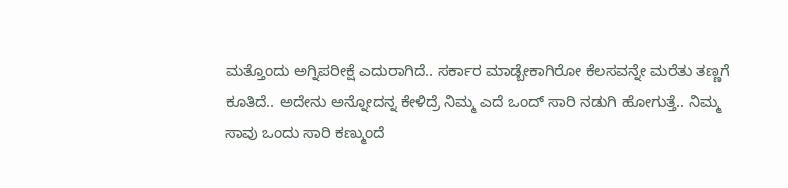ಮತ್ತೊಂದು ಅಗ್ನಿಪರೀಕ್ಷೆ ಎದುರಾಗಿದೆ.. ಸರ್ಕಾರ ಮಾಡ್ಬೇಕಾಗಿರೋ ಕೆಲಸವನ್ನೇ ಮರೆತು ತಣ್ಣಗೆ ಕೂತಿದೆ.. ಅದೇನು ಅನ್ನೋದನ್ನ ಕೇಳಿದ್ರೆ ನಿಮ್ಮ ಎದೆ ಒಂದ್ ಸಾರಿ ನಡುಗಿ ಹೋಗುತ್ತೆ.. ನಿಮ್ಮ ಸಾವು ಒಂದು ಸಾರಿ ಕಣ್ಮುಂದೆ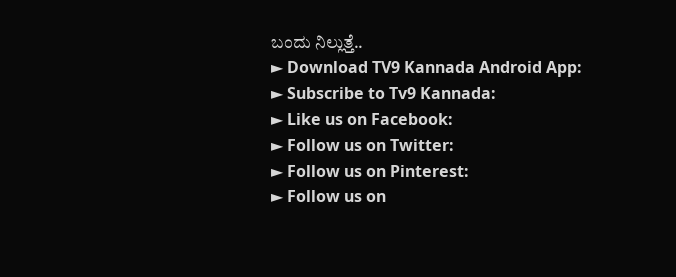ಬಂದು ನಿಲ್ಲುತ್ತೆ..
► Download TV9 Kannada Android App:
► Subscribe to Tv9 Kannada:
► Like us on Facebook:
► Follow us on Twitter:
► Follow us on Pinterest:
► Follow us on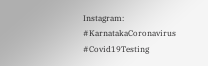Instagram:
#KarnatakaCoronavirus #Covid19Testing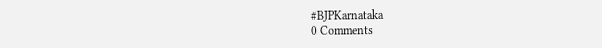#BJPKarnataka
0 Comments